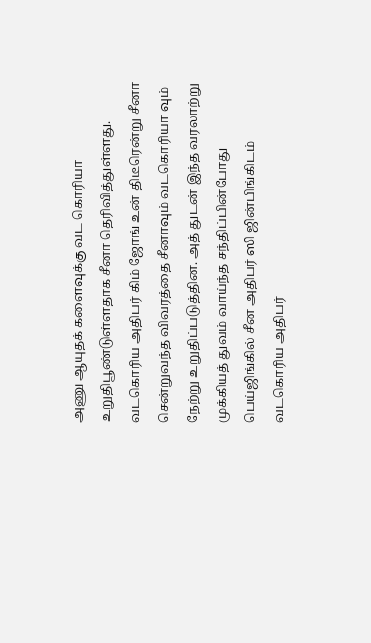அணு ஆயுதக் களைவுக்கு வட கொரியா உறுதிபூண்டுள்ளதாக சீனா தெரிவித்துள்ளது. வடகொரிய அதிபர் கிம் ஜோங் உன் திடீரென்று சீனா சென்றுவந்த விவரத்தை சீனாவும் வடகொரியா வும் நேற்று உறுதிப்படுத்தின. அத் துடன் இந்த வரலாற்று முக்கியத் துவம் வாய்ந்த சந்திப்பின்போது பெய்ஜிங்கில் சீன அதிபர் ஸி ஜின்பிங்கிடம் வடகொரிய அதிபர்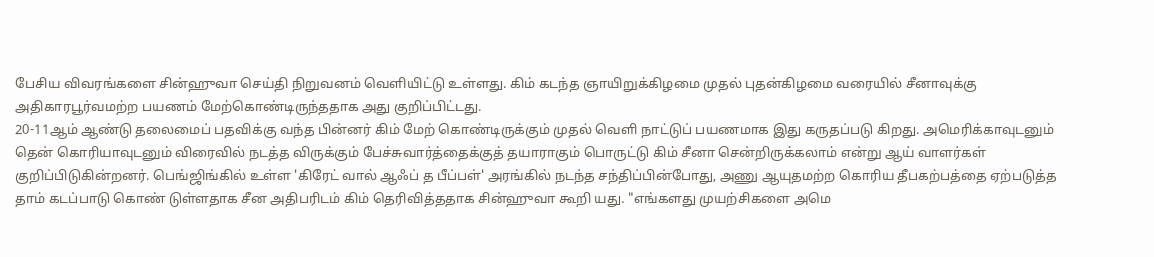பேசிய விவரங்களை சின்ஹுவா செய்தி நிறுவனம் வெளியிட்டு உள்ளது. கிம் கடந்த ஞாயிறுக்கிழமை முதல் புதன்கிழமை வரையில் சீனாவுக்கு அதிகாரபூர்வமற்ற பயணம் மேற்கொண்டிருந்ததாக அது குறிப்பிட்டது.
20-11ஆம் ஆண்டு தலைமைப் பதவிக்கு வந்த பின்னர் கிம் மேற் கொண்டிருக்கும் முதல் வெளி நாட்டுப் பயணமாக இது கருதப்படு கிறது. அமெரிக்காவுடனும் தென் கொரியாவுடனும் விரைவில் நடத்த விருக்கும் பேச்சுவார்த்தைக்குத் தயாராகும் பொருட்டு கிம் சீனா சென்றிருக்கலாம் என்று ஆய் வாளர்கள் குறிப்பிடுகின்றனர். பெங்ஜிங்கில் உள்ள 'கிரேட் வால் ஆஃப் த பீப்பள்' அரங்கில் நடந்த சந்திப்பின்போது, அணு ஆயுதமற்ற கொரிய தீபகற்பத்தை ஏற்படுத்த தாம் கடப்பாடு கொண் டுள்ளதாக சீன அதிபரிடம் கிம் தெரிவித்ததாக சின்ஹுவா கூறி யது. "எங்களது முயற்சிகளை அமெ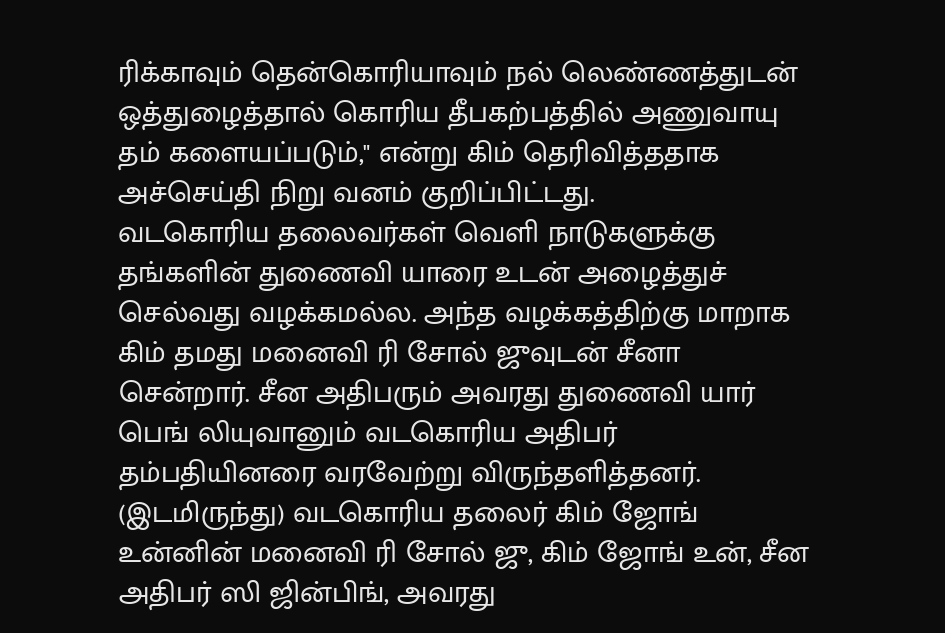ரிக்காவும் தென்கொரியாவும் நல் லெண்ணத்துடன் ஒத்துழைத்தால் கொரிய தீபகற்பத்தில் அணுவாயு தம் களையப்படும்," என்று கிம் தெரிவித்ததாக அச்செய்தி நிறு வனம் குறிப்பிட்டது.
வடகொரிய தலைவர்கள் வெளி நாடுகளுக்கு தங்களின் துணைவி யாரை உடன் அழைத்துச் செல்வது வழக்கமல்ல. அந்த வழக்கத்திற்கு மாறாக கிம் தமது மனைவி ரி சோல் ஜுவுடன் சீனா சென்றார். சீன அதிபரும் அவரது துணைவி யார் பெங் லியுவானும் வடகொரிய அதிபர் தம்பதியினரை வரவேற்று விருந்தளித்தனர்.
(இடமிருந்து) வடகொரிய தலைர் கிம் ஜோங் உன்னின் மனைவி ரி சோல் ஜு, கிம் ஜோங் உன், சீன அதிபர் ஸி ஜின்பிங், அவரது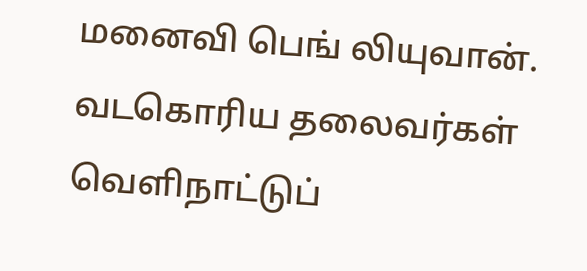மனைவி பெங் லியுவான். வடகொரிய தலைவர்கள் வெளிநாட்டுப்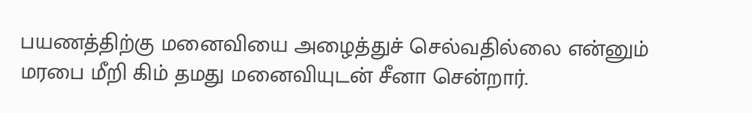பயணத்திற்கு மனைவியை அழைத்துச் செல்வதில்லை என்னும் மரபை மீறி கிம் தமது மனைவியுடன் சீனா சென்றார்.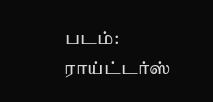படம்: ராய்ட்டர்ஸ்